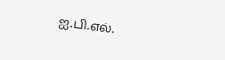ஐ.பி.எல்.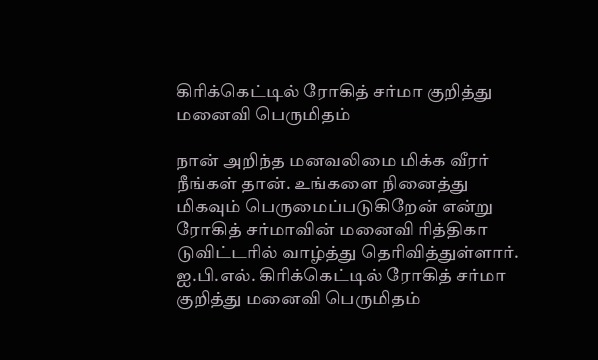கிரிக்கெட்டில் ரோகித் சர்மா குறித்து மனைவி பெருமிதம்

நான் அறிந்த மனவலிமை மிக்க வீரர் நீங்கள் தான். உங்களை நினைத்து மிகவும் பெருமைப்படுகிறேன் என்று ரோகித் சர்மாவின் மனைவி ரித்திகா டுவிட்டரில் வாழ்த்து தெரிவித்துள்ளார்.
ஐ.பி.எல். கிரிக்கெட்டில் ரோகித் சர்மா குறித்து மனைவி பெருமிதம்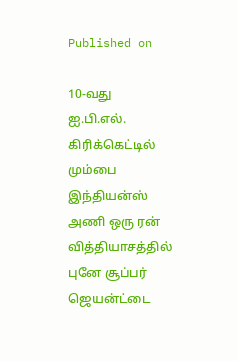Published on

10-வது ஐ.பி.எல். கிரிக்கெட்டில் மும்பை இந்தியன்ஸ் அணி ஒரு ரன் வித்தியாசத்தில் புனே சூப்பர் ஜெயன்ட்டை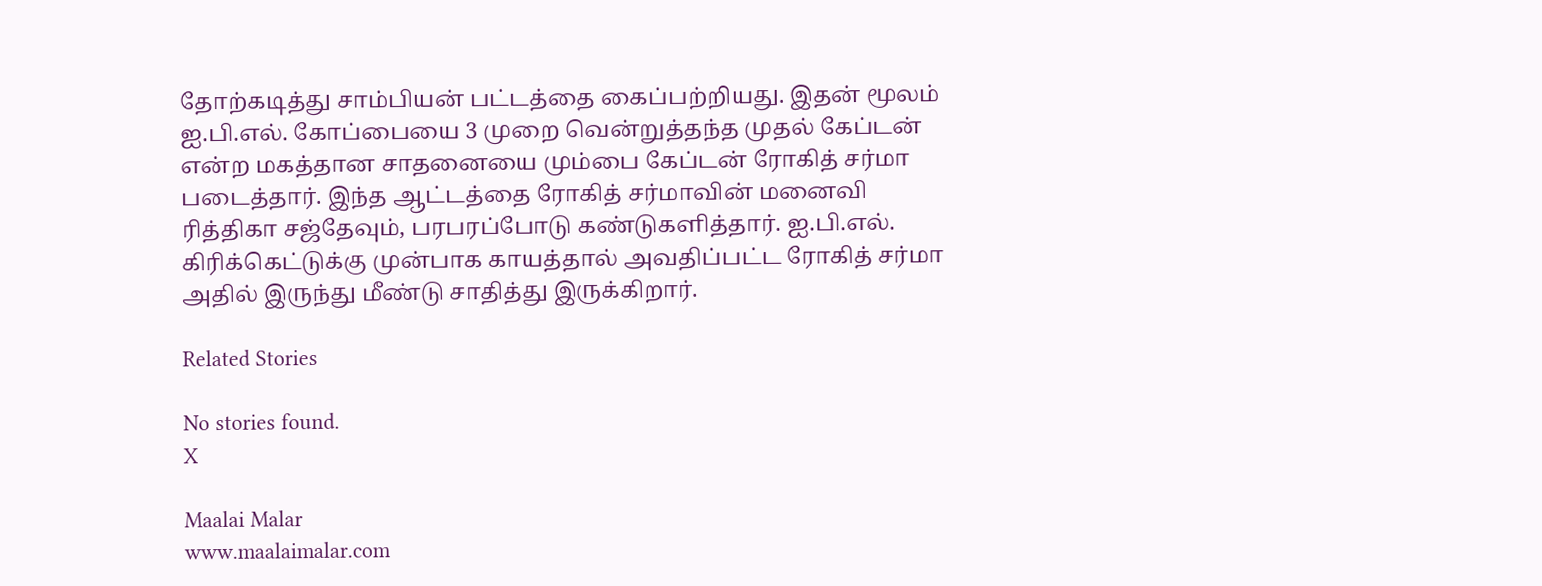தோற்கடித்து சாம்பியன் பட்டத்தை கைப்பற்றியது. இதன் மூலம் ஐ.பி.எல். கோப்பையை 3 முறை வென்றுத்தந்த முதல் கேப்டன் என்ற மகத்தான சாதனையை மும்பை கேப்டன் ரோகித் சர்மா படைத்தார். இந்த ஆட்டத்தை ரோகித் சர்மாவின் மனைவி ரித்திகா சஜ்தேவும், பரபரப்போடு கண்டுகளித்தார். ஐ.பி.எல். கிரிக்கெட்டுக்கு முன்பாக காயத்தால் அவதிப்பட்ட ரோகித் சர்மா அதில் இருந்து மீண்டு சாதித்து இருக்கிறார்.

Related Stories

No stories found.
X

Maalai Malar
www.maalaimalar.com